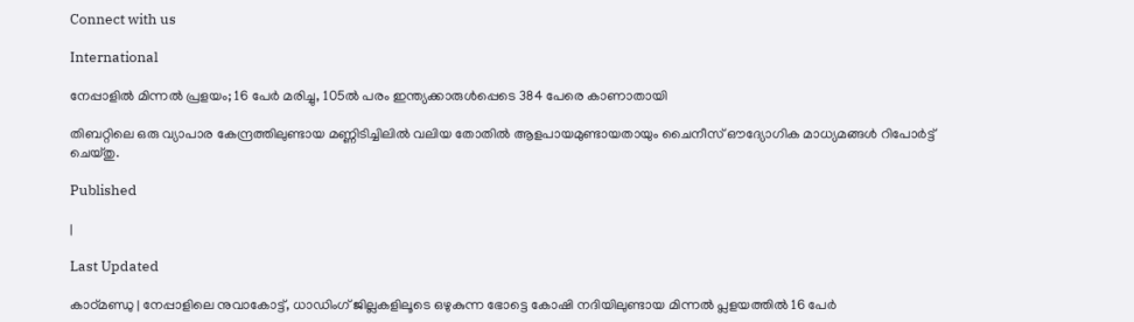Connect with us

International

നേപ്പാളില്‍ മിന്നല്‍ പ്രളയം; 16 പേര്‍ മരിച്ചു, 105ല്‍ പരം ഇന്ത്യക്കാരുള്‍പ്പെടെ 384 പേരെ കാണാതായി

തിബറ്റിലെ ഒരു വ്യാപാര കേന്ദ്രത്തിലുണ്ടായ മണ്ണിടിച്ചിലില്‍ വലിയ തോതില്‍ ആളപായമുണ്ടായതായും ചൈനീസ് ഔദ്യോഗിക മാധ്യമങ്ങള്‍ റിപോര്‍ട്ട് ചെയ്തു.

Published

|

Last Updated

കാഠ്മണ്ഡു | നേപ്പാളിലെ നുവാകോട്ട്, ധാഡിംഗ് ജില്ലകളിലൂടെ ഒഴുകുന്ന ഭോട്ടെ കോഷി നദിയിലുണ്ടായ മിന്നല്‍ പ്ലളയത്തില്‍ 16 പേര്‍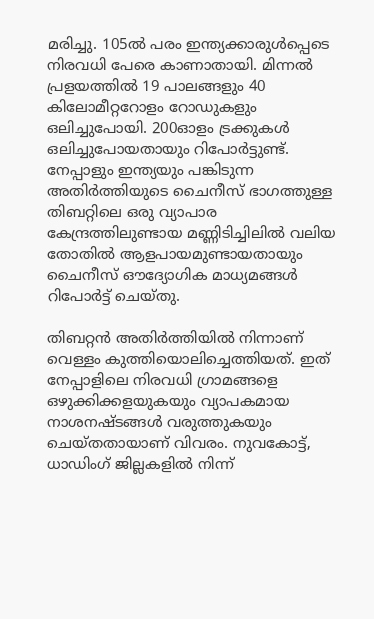മരിച്ചു. 105ല്‍ പരം ഇന്ത്യക്കാരുള്‍പ്പെടെ നിരവധി പേരെ കാണാതായി. മിന്നല്‍ പ്രളയത്തില്‍ 19 പാലങ്ങളും 40 കിലോമീറ്ററോളം റോഡുകളും ഒലിച്ചുപോയി. 200ഓളം ട്രക്കുകള്‍ ഒലിച്ചുപോയതായും റിപോര്‍ട്ടുണ്ട്. നേപ്പാളും ഇന്ത്യയും പങ്കിടുന്ന അതിര്‍ത്തിയുടെ ചൈനീസ് ഭാഗത്തുള്ള തിബറ്റിലെ ഒരു വ്യാപാര കേന്ദ്രത്തിലുണ്ടായ മണ്ണിടിച്ചിലില്‍ വലിയ തോതില്‍ ആളപായമുണ്ടായതായും ചൈനീസ് ഔദ്യോഗിക മാധ്യമങ്ങള്‍ റിപോര്‍ട്ട് ചെയ്തു.

തിബറ്റന്‍ അതിര്‍ത്തിയില്‍ നിന്നാണ് വെള്ളം കുത്തിയൊലിച്ചെത്തിയത്. ഇത് നേപ്പാളിലെ നിരവധി ഗ്രാമങ്ങളെ ഒഴുക്കിക്കളയുകയും വ്യാപകമായ നാശനഷ്ടങ്ങള്‍ വരുത്തുകയും ചെയ്തതായാണ് വിവരം. നുവകോട്ട്, ധാഡിംഗ് ജില്ലകളില്‍ നിന്ന്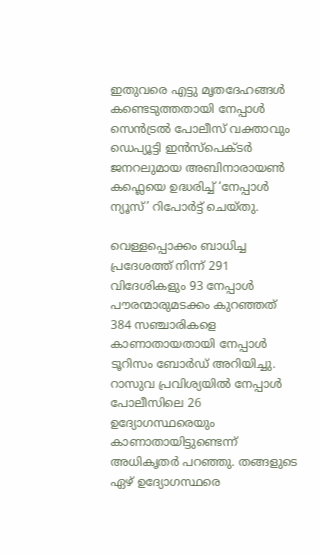ഇതുവരെ എട്ടു മൃതദേഹങ്ങള്‍ കണ്ടെടുത്തതായി നേപ്പാള്‍ സെന്‍ട്രല്‍ പോലീസ് വക്താവും ഡെപ്യൂട്ടി ഇന്‍സ്പെക്ടര്‍ ജനറലുമായ അബിനാരായണ്‍ കഫ്ലെയെ ഉദ്ധരിച്ച് ‘നേപ്പാള്‍ ന്യൂസ്’ റിപോര്‍ട്ട് ചെയ്തു.

വെള്ളപ്പൊക്കം ബാധിച്ച പ്രദേശത്ത് നിന്ന് 291 വിദേശികളും 93 നേപ്പാള്‍ പൗരന്മാരുമടക്കം കുറഞ്ഞത് 384 സഞ്ചാരികളെ കാണാതായതായി നേപ്പാള്‍ ടൂറിസം ബോര്‍ഡ് അറിയിച്ചു. റാസുവ പ്രവിശ്യയില്‍ നേപ്പാള്‍ പോലീസിലെ 26 ഉദ്യോഗസ്ഥരെയും കാണാതായിട്ടുണ്ടെന്ന് അധികൃതര്‍ പറഞ്ഞു. തങ്ങളുടെ ഏഴ് ഉദ്യോഗസ്ഥരെ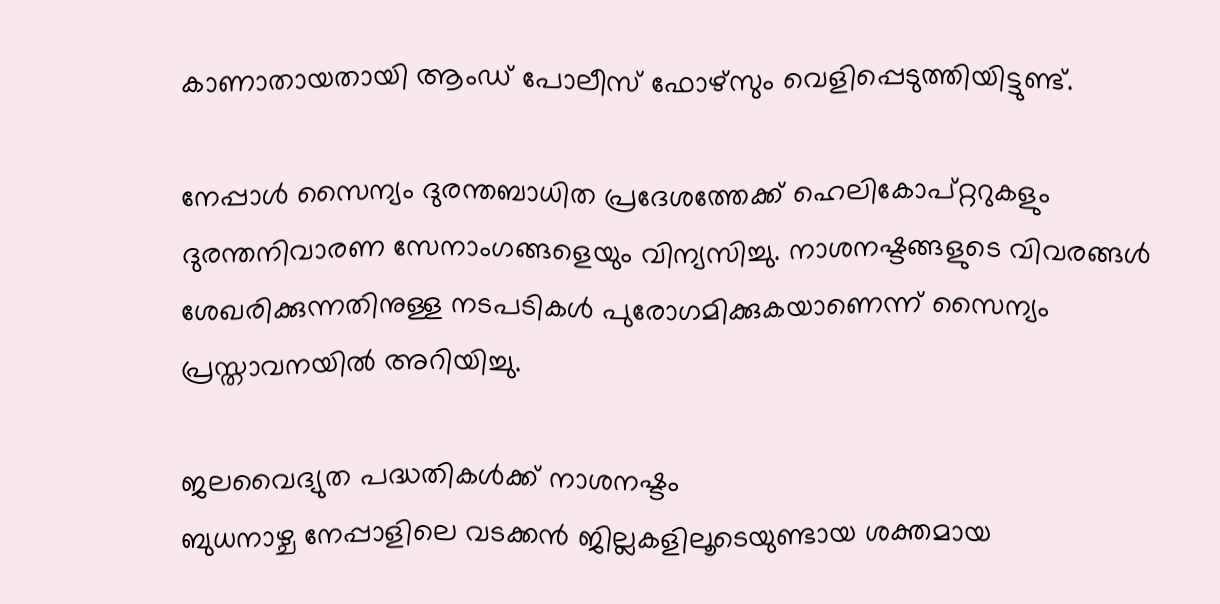കാണാതായതായി ആംഡ് പോലീസ് ഫോഴ്‌സും വെളിപ്പെടുത്തിയിട്ടുണ്ട്.

നേപ്പാള്‍ സൈന്യം ദുരന്തബാധിത പ്രദേശത്തേക്ക് ഹെലികോപ്റ്ററുകളും ദുരന്തനിവാരണ സേനാംഗങ്ങളെയും വിന്യസിച്ചു. നാശനഷ്ടങ്ങളുടെ വിവരങ്ങള്‍ ശേഖരിക്കുന്നതിനുള്ള നടപടികള്‍ പുരോഗമിക്കുകയാണെന്ന് സൈന്യം പ്രസ്താവനയില്‍ അറിയിച്ചു.

ജലവൈദ്യുത പദ്ധതികള്‍ക്ക് നാശനഷ്ടം
ബുധനാഴ്ച നേപ്പാളിലെ വടക്കന്‍ ജില്ലകളിലൂടെയുണ്ടായ ശക്തമായ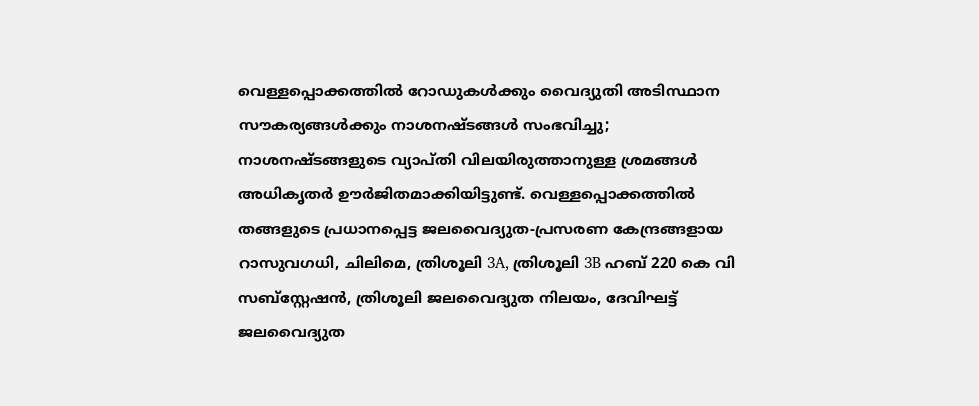വെള്ളപ്പൊക്കത്തില്‍ റോഡുകള്‍ക്കും വൈദ്യുതി അടിസ്ഥാന സൗകര്യങ്ങള്‍ക്കും നാശനഷ്ടങ്ങള്‍ സംഭവിച്ചു; നാശനഷ്ടങ്ങളുടെ വ്യാപ്തി വിലയിരുത്താനുള്ള ശ്രമങ്ങള്‍ അധികൃതര്‍ ഊര്‍ജിതമാക്കിയിട്ടുണ്ട്. വെള്ളപ്പൊക്കത്തില്‍ തങ്ങളുടെ പ്രധാനപ്പെട്ട ജലവൈദ്യുത-പ്രസരണ കേന്ദ്രങ്ങളായ റാസുവഗധി, ചിലിമെ, ത്രിശൂലി 3A, ത്രിശൂലി 3B ഹബ് 220 കെ വി സബ്സ്റ്റേഷന്‍, ത്രിശൂലി ജലവൈദ്യുത നിലയം, ദേവിഘട്ട് ജലവൈദ്യുത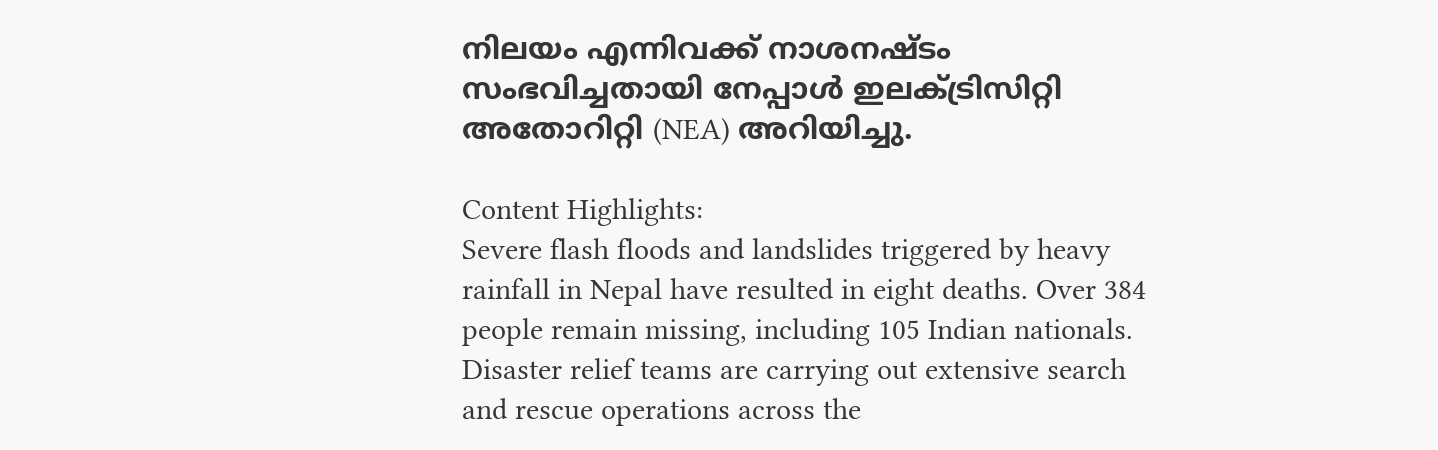നിലയം എന്നിവക്ക് നാശനഷ്ടം സംഭവിച്ചതായി നേപ്പാള്‍ ഇലക്ട്രിസിറ്റി അതോറിറ്റി (NEA) അറിയിച്ചു.

Content Highlights:
Severe flash floods and landslides triggered by heavy rainfall in Nepal have resulted in eight deaths. Over 384 people remain missing, including 105 Indian nationals. Disaster relief teams are carrying out extensive search and rescue operations across the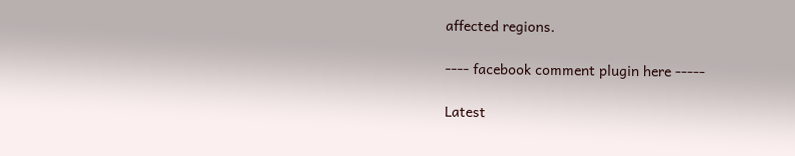affected regions.

---- facebook comment plugin here -----

Latest